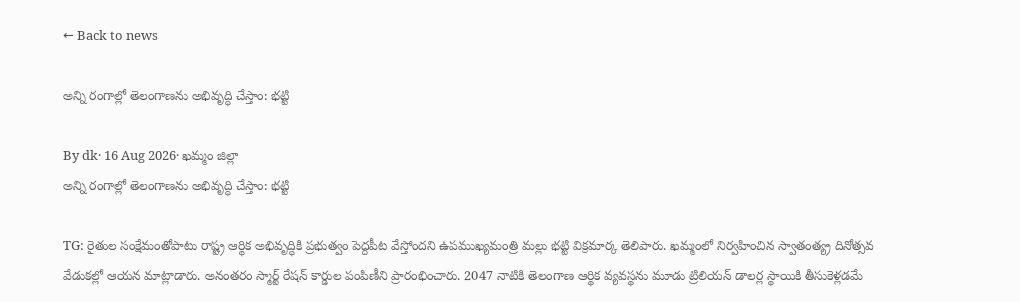← Back to news

అన్ని రంగాల్లో తెలంగాణను అభివృద్ధి చేస్తాం: భట్టి

By dk· 16 Aug 2026· ఖమ్మం జిల్లా
అన్ని రంగాల్లో తెలంగాణను అభివృద్ధి చేస్తాం: భట్టి

TG: రైతుల సంక్షేమంతోపాటు రాష్ట్ర ఆర్థిక అభివృద్ధికి ప్రభుత్వం పెద్దపీట వేస్తోందని ఉపముఖ్యమంత్రి మల్లు భట్టి విక్రమార్క తెలిపారు. ఖమ్మంలో నిర్వహించిన స్వాతంత్య్ర దినోత్సవ వేడుకల్లో ఆయన మాట్లాడారు. అనంతరం స్మార్ట్ రేషన్ కార్డుల పంపిణీని ప్రారంభించారు. 2047 నాటికి తెలంగాణ ఆర్థిక వ్యవస్థను మూడు ట్రిలియన్ డాలర్ల స్థాయికి తీసుకెళ్లడమే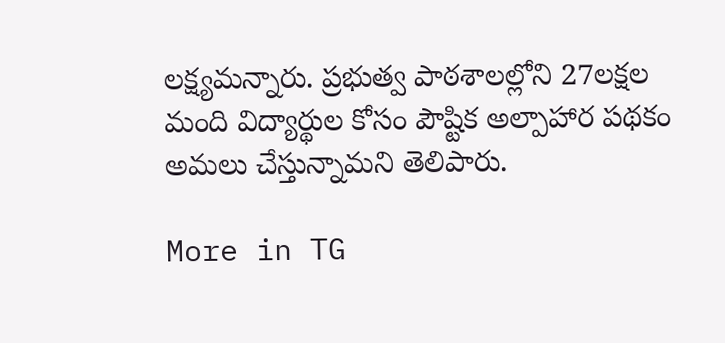లక్ష్యమన్నారు. ప్రభుత్వ పాఠశాలల్లోని 27లక్షల మంది విద్యార్థుల కోసం పౌష్టిక అల్పాహార పథకం అమలు చేస్తున్నామని తెలిపారు.

More in TG